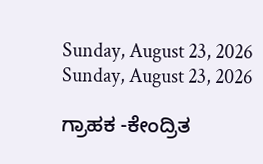Sunday, August 23, 2026
Sunday, August 23, 2026

ಗ್ರಾಹಕ -ಕೇಂದ್ರಿತ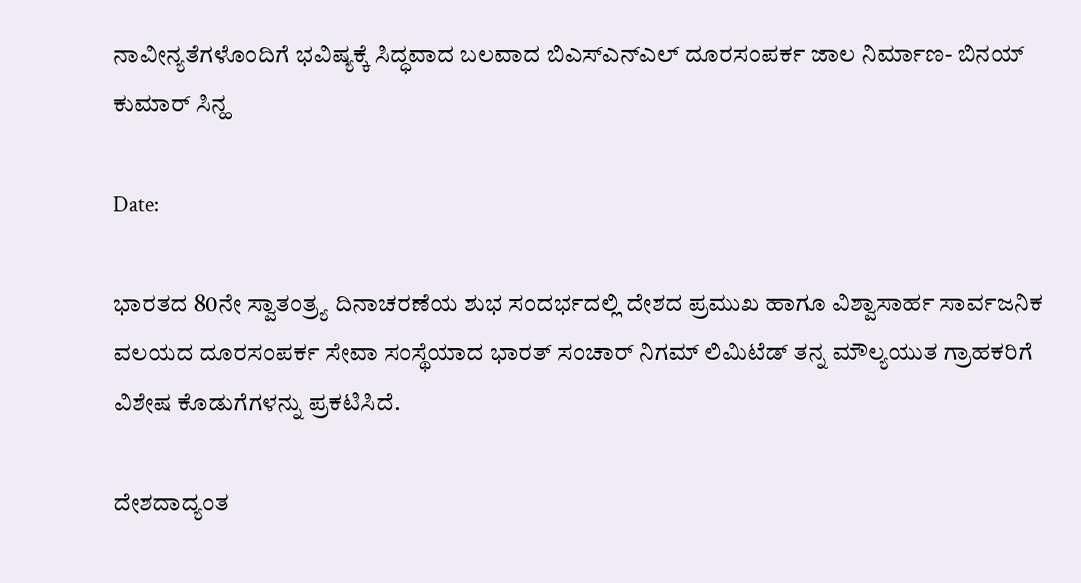ನಾವೀನ್ಯತೆಗಳೊಂದಿಗೆ ಭವಿಷ್ಯಕ್ಕೆ ಸಿದ್ಧವಾದ ಬಲವಾದ ಬಿಎಸ್ಎನ್ಎಲ್‌ ದೂರಸಂಪರ್ಕ ಜಾಲ ನಿರ್ಮಾಣ- ಬಿನಯ್ ಕುಮಾರ್ ಸಿನ್ಹ

Date:

ಭಾರತದ 80ನೇ ಸ್ವಾತಂತ್ರ್ಯ ದಿನಾಚರಣೆಯ ಶುಭ ಸಂದರ್ಭದಲ್ಲಿ ದೇಶದ ಪ್ರಮುಖ ಹಾಗೂ ವಿಶ್ವಾಸಾರ್ಹ ಸಾರ್ವಜನಿಕ ವಲಯದ ದೂರಸಂಪರ್ಕ ಸೇವಾ ಸಂಸ್ಥೆಯಾದ ಭಾರತ್ ಸಂಚಾರ್ ನಿಗಮ್ ಲಿಮಿಟೆಡ್ ತನ್ನ ಮೌಲ್ಯಯುತ ಗ್ರಾಹಕರಿಗೆ ವಿಶೇಷ ಕೊಡುಗೆಗಳನ್ನು ಪ್ರಕಟಿಸಿದೆ.

ದೇಶದಾದ್ಯಂತ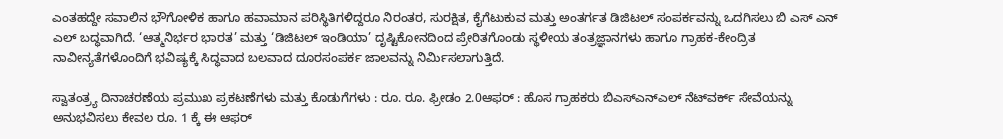ಎಂತಹದ್ದೇ ಸವಾಲಿನ ಭೌಗೋಳಿಕ ಹಾಗೂ ಹವಾಮಾನ ಪರಿಸ್ಥಿತಿಗಳಿದ್ದರೂ ನಿರಂತರ, ಸುರಕ್ಷಿತ, ಕೈಗೆಟುಕುವ ಮತ್ತು ಅಂತರ್ಗತ ಡಿಜಿಟಲ್ ಸಂಪರ್ಕವನ್ನು ಒದಗಿಸಲು ಬಿ ಎಸ್ ಎನ್ ಎಲ್ ಬದ್ಧವಾಗಿದೆ. ‘ಆತ್ಮನಿರ್ಭರ ಭಾರತ’ ಮತ್ತು ‘ಡಿಜಿಟಲ್ ಇಂಡಿಯಾ’ ದೃಷ್ಟಿಕೋನದಿಂದ ಪ್ರೇರಿತಗೊಂಡು ಸ್ಥಳೀಯ ತಂತ್ರಜ್ಞಾನಗಳು ಹಾಗೂ ಗ್ರಾಹಕ-ಕೇಂದ್ರಿತ ನಾವೀನ್ಯತೆಗಳೊಂದಿಗೆ ಭವಿಷ್ಯಕ್ಕೆ ಸಿದ್ಧವಾದ ಬಲವಾದ ದೂರಸಂಪರ್ಕ ಜಾಲವನ್ನು ನಿರ್ಮಿಸಲಾಗುತ್ತಿದೆ.

ಸ್ವಾತಂತ್ರ್ಯ ದಿನಾಚರಣೆಯ ಪ್ರಮುಖ ಪ್ರಕಟಣೆಗಳು ಮತ್ತು ಕೊಡುಗೆಗಳು : ರೂ. ರೂ. ಫ್ರೀಡಂ 2.0ಆಫರ್ : ಹೊಸ ಗ್ರಾಹಕರು ಬಿಎಸ್ಎನ್ಎಲ್ ನೆಟ್‌ವರ್ಕ್ ಸೇವೆಯನ್ನು ಅನುಭವಿಸಲು ಕೇವಲ ರೂ. 1 ಕ್ಕೆ ಈ ಆಫರ್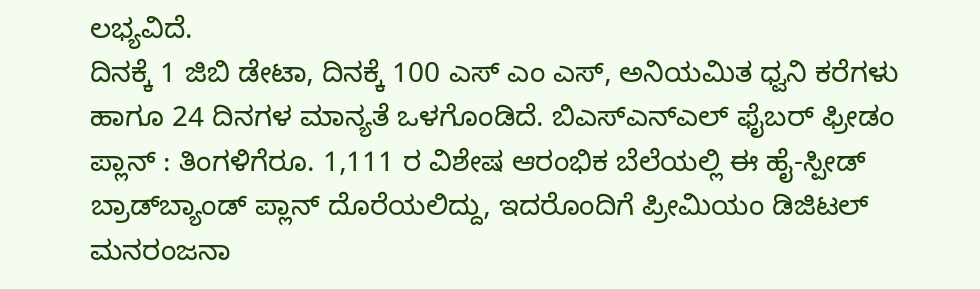ಲಭ್ಯವಿದೆ.
ದಿನಕ್ಕೆ 1 ಜಿಬಿ ಡೇಟಾ, ದಿನಕ್ಕೆ 100 ಎಸ್ ಎಂ ಎಸ್, ಅನಿಯಮಿತ ಧ್ವನಿ ಕರೆಗಳು ಹಾಗೂ 24 ದಿನಗಳ ಮಾನ್ಯತೆ ಒಳಗೊಂಡಿದೆ. ಬಿಎಸ್ಎನ್ಎಲ್ ಫೈಬರ್ ಫ್ರೀಡಂ ಪ್ಲಾನ್ : ತಿಂಗಳಿಗೆರೂ. 1,111 ರ ವಿಶೇಷ ಆರಂಭಿಕ ಬೆಲೆಯಲ್ಲಿ ಈ ಹೈ-ಸ್ಪೀಡ್ ಬ್ರಾಡ್‌ಬ್ಯಾಂಡ್ ಪ್ಲಾನ್ ದೊರೆಯಲಿದ್ದು, ಇದರೊಂದಿಗೆ ಪ್ರೀಮಿಯಂ ಡಿಜಿಟಲ್ ಮನರಂಜನಾ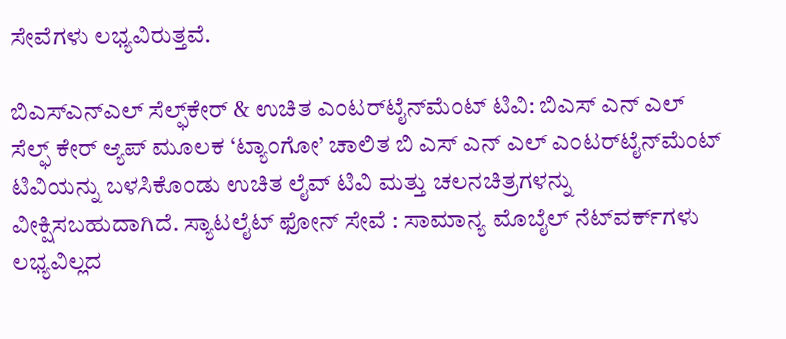ಸೇವೆಗಳು ಲಭ್ಯವಿರುತ್ತವೆ.

ಬಿಎಸ್ಎನ್ಎಲ್ ಸೆಲ್ಫ್‌ಕೇರ್ & ಉಚಿತ ಎಂಟರ್‌ಟೈನ್‌ಮೆಂಟ್ ಟಿವಿ: ಬಿಎಸ್ ಎನ್ ಎಲ್ ಸೆಲ್ಫ್ ಕೇರ್ ಆ್ಯಪ್ ಮೂಲಕ ‘ಟ್ಯಾಂಗೋ’ ಚಾಲಿತ ಬಿ ಎಸ್ ಎನ್ ಎಲ್ ಎಂಟರ್‌ಟೈನ್‌ಮೆಂಟ್ ಟಿವಿಯನ್ನು ಬಳಸಿಕೊಂಡು ಉಚಿತ ಲೈವ್ ಟಿವಿ ಮತ್ತು ಚಲನಚಿತ್ರಗಳನ್ನು ವೀಕ್ಷಿಸಬಹುದಾಗಿದೆ. ಸ್ಯಾಟಲೈಟ್ ಫೋನ್ ಸೇವೆ : ಸಾಮಾನ್ಯ ಮೊಬೈಲ್ ನೆಟ್‌ವರ್ಕ್‌ಗಳು ಲಭ್ಯವಿಲ್ಲದ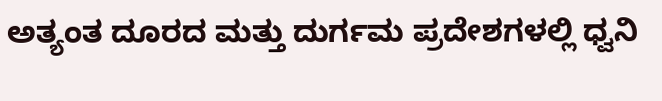ಅತ್ಯಂತ ದೂರದ ಮತ್ತು ದುರ್ಗಮ ಪ್ರದೇಶಗಳಲ್ಲಿ ಧ್ವನಿ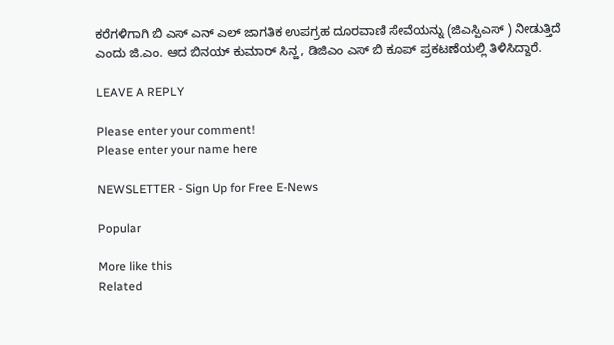ಕರೆಗಳಿಗಾಗಿ ಬಿ ಎಸ್ ಎನ್ ಎಲ್ ಜಾಗತಿಕ ಉಪಗ್ರಹ ದೂರವಾಣಿ ಸೇವೆಯನ್ನು (ಜಿಎಸ್ಪಿಎಸ್ ) ನೀಡುತ್ತಿದೆ ಎಂದು ಜಿ.ಎಂ. ಆದ ಬಿನಯ್ ಕುಮಾರ್ ಸಿನ್ಹ, ಡಿಜಿಎಂ ಎಸ್ ಬಿ ಕೂಪ್ ಪ್ರಕಟಣೆಯಲ್ಲಿ ತಿಳಿಸಿದ್ದಾರೆ.

LEAVE A REPLY

Please enter your comment!
Please enter your name here

NEWSLETTER - Sign Up for Free E-News

Popular

More like this
Related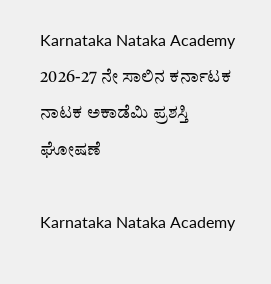Karnataka Nataka Academy 2026-27 ನೇ ಸಾಲಿನ ಕರ್ನಾಟಕ ನಾಟಕ ಅಕಾಡೆಮಿ‌ ಪ್ರಶಸ್ತಿ‌ ಘೋಷಣೆ

Karnataka Nataka Academy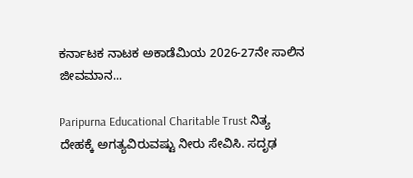ಕರ್ನಾಟಕ ನಾಟಕ ಅಕಾಡೆಮಿಯ 2026-27ನೇ ಸಾಲಿನ ಜೀವಮಾನ...

Paripurna Educational Charitable Trust ನಿತ್ಯ ದೇಹಕ್ಕೆ ಅಗತ್ಯವಿರುವಷ್ಟು ನೀರು ಸೇವಿಸಿ. ಸದೃಢ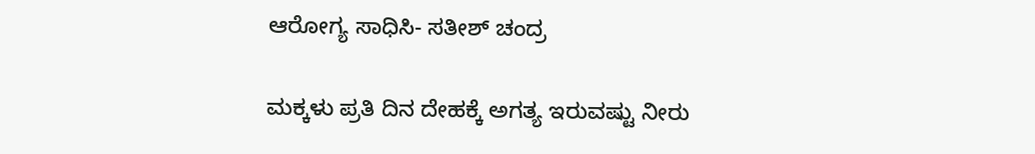ಆರೋಗ್ಯ ಸಾಧಿಸಿ- ಸತೀಶ್ ಚಂದ್ರ

ಮಕ್ಕಳು ಪ್ರತಿ ದಿನ ದೇಹಕ್ಕೆ ಅಗತ್ಯ ಇರುವಷ್ಟು ನೀರು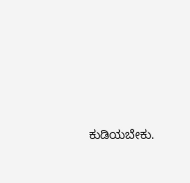ಕುಡಿಯಬೇಕು.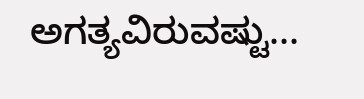ಅಗತ್ಯವಿರುವಷ್ಟು...